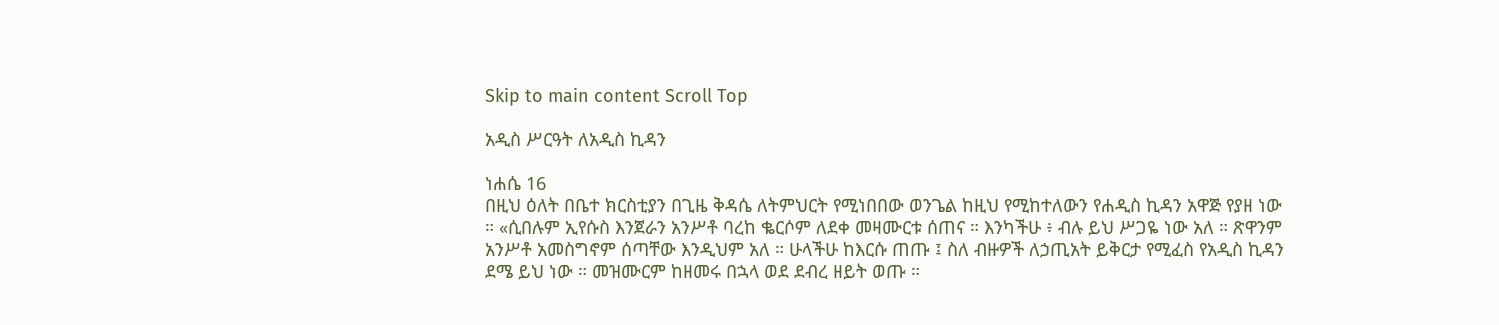Skip to main content Scroll Top

አዲስ ሥርዓት ለአዲስ ኪዳን

ነሐሴ 16
በዚህ ዕለት በቤተ ክርስቲያን በጊዜ ቅዳሴ ለትምህርት የሚነበበው ወንጌል ከዚህ የሚከተለውን የሐዲስ ኪዳን አዋጅ የያዘ ነው ። «ሲበሉም ኢየሱስ እንጀራን አንሥቶ ባረከ ቈርሶም ለደቀ መዛሙርቱ ሰጠና ። እንካችሁ ፥ ብሉ ይህ ሥጋዬ ነው አለ ። ጽዋንም አንሥቶ አመስግኖም ሰጣቸው እንዲህም አለ ። ሁላችሁ ከእርሱ ጠጡ ፤ ስለ ብዙዎች ለኃጢአት ይቅርታ የሚፈስ የአዲስ ኪዳን ደሜ ይህ ነው ። መዝሙርም ከዘመሩ በኋላ ወደ ደብረ ዘይት ወጡ ።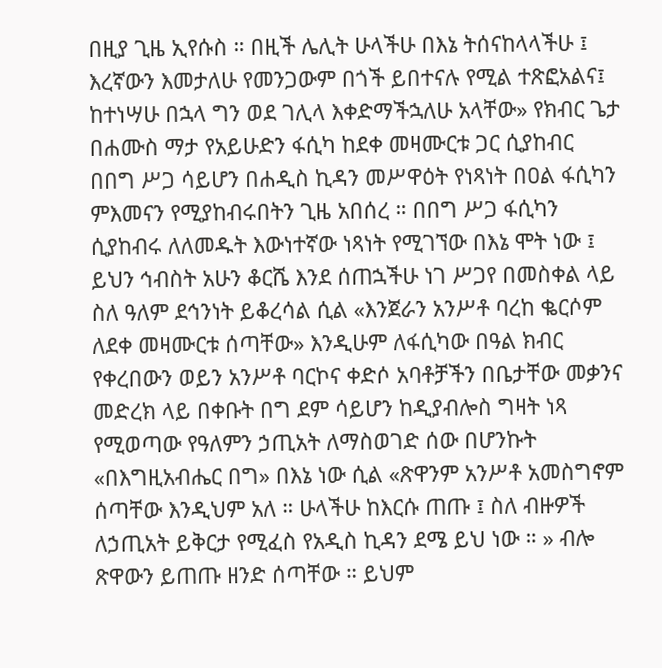በዚያ ጊዜ ኢየሱስ ። በዚች ሌሊት ሁላችሁ በእኔ ትሰናከላላችሁ ፤ እረኛውን እመታለሁ የመንጋውም በጎች ይበተናሉ የሚል ተጽፎአልና፤ ከተነሣሁ በኋላ ግን ወደ ገሊላ እቀድማችኋለሁ አላቸው» የክብር ጌታ በሐሙስ ማታ የአይሁድን ፋሲካ ከደቀ መዛሙርቱ ጋር ሲያከብር በበግ ሥጋ ሳይሆን በሐዲስ ኪዳን መሥዋዕት የነጻነት በዐል ፋሲካን ምእመናን የሚያከብሩበትን ጊዜ አበሰረ ። በበግ ሥጋ ፋሲካን ሲያከብሩ ለለመዱት እውነተኛው ነጻነት የሚገኘው በእኔ ሞት ነው ፤ ይህን ኅብስት አሁን ቆርሼ እንደ ሰጠኋችሁ ነገ ሥጋየ በመስቀል ላይ ስለ ዓለም ደኅንነት ይቆረሳል ሲል «እንጀራን አንሥቶ ባረከ ቈርሶም ለደቀ መዛሙርቱ ሰጣቸው» እንዲሁም ለፋሲካው በዓል ክብር የቀረበውን ወይን አንሥቶ ባርኮና ቀድሶ አባቶቻችን በቤታቸው መቃንና መድረክ ላይ በቀቡት በግ ደም ሳይሆን ከዲያብሎስ ግዛት ነጻ የሚወጣው የዓለምን ኃጢአት ለማስወገድ ሰው በሆንኩት «በእግዚአብሔር በግ» በእኔ ነው ሲል «ጽዋንም አንሥቶ አመስግኖም ሰጣቸው እንዲህም አለ ። ሁላችሁ ከእርሱ ጠጡ ፤ ስለ ብዙዎች ለኃጢአት ይቅርታ የሚፈስ የአዲስ ኪዳን ደሜ ይህ ነው ። » ብሎ ጽዋውን ይጠጡ ዘንድ ሰጣቸው ። ይህም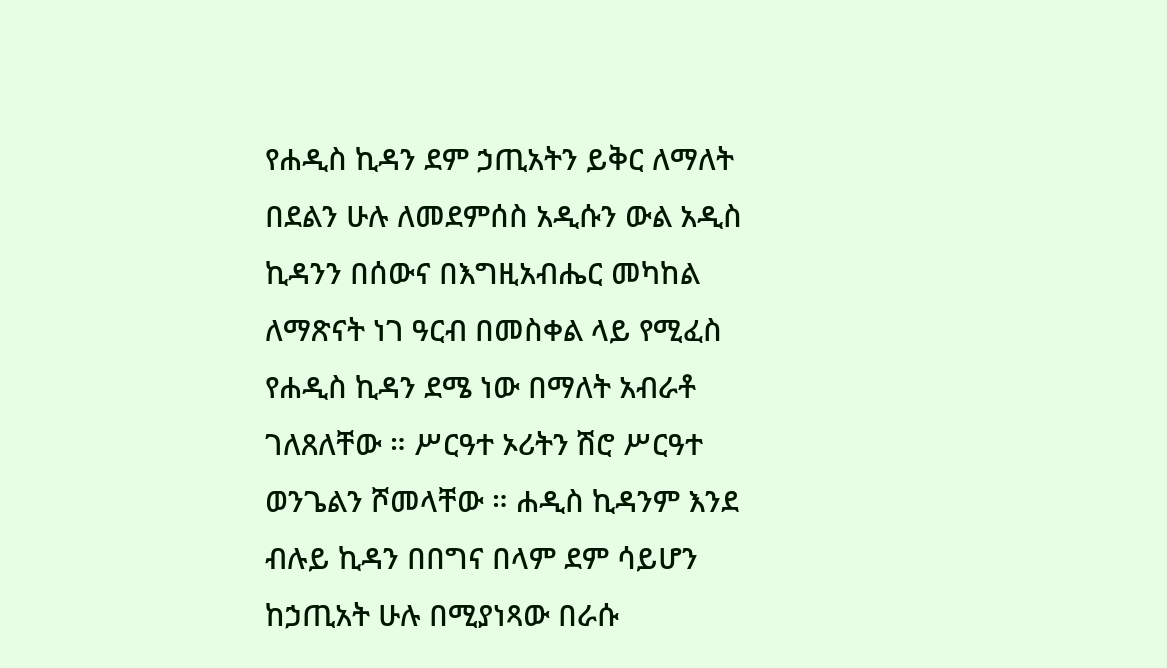የሐዲስ ኪዳን ደም ኃጢአትን ይቅር ለማለት በደልን ሁሉ ለመደምሰስ አዲሱን ውል አዲስ ኪዳንን በሰውና በእግዚአብሔር መካከል ለማጽናት ነገ ዓርብ በመስቀል ላይ የሚፈስ የሐዲስ ኪዳን ደሜ ነው በማለት አብራቶ ገለጸለቸው ። ሥርዓተ ኦሪትን ሽሮ ሥርዓተ ወንጌልን ሾመላቸው ። ሐዲስ ኪዳንም እንደ ብሉይ ኪዳን በበግና በላም ደም ሳይሆን ከኃጢአት ሁሉ በሚያነጻው በራሱ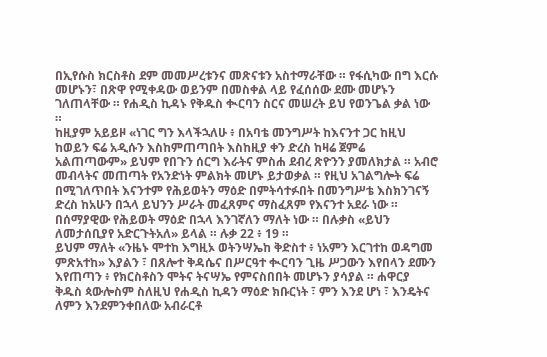በኢየሱስ ክርስቶስ ደም መመሥረቱንና መጽናቱን አስተማራቸው ። የፋሲካው በግ እርሱ መሆኑን፣ በጽዋ የሚቀዳው ወይንም በመስቀል ላይ የፈሰሰው ደሙ መሆኑን ገለጠላቸው ። የሐዲስ ኪዳኑ የቅዱስ ቊርባን ስርና መሠረት ይህ የወንጌል ቃል ነው ።
ከዚያም አይይዞ «ነገር ግን እላችኋለሁ ፥ በአባቴ መንግሥት ከእናንተ ጋር ከዚህ ከወይን ፍሬ አዲሱን እስከምጠጣበት እስከዚያ ቀን ድረስ ከዛሬ ጀምሬ አልጠጣውም» ይህም የበጉን ሰርግ እራትና ምስሐ ደብረ ጽዮንን ያመለክታል ። አብሮ መብላትና መጠጣት የአንድነት ምልክት መሆኑ ይታወቃል ። የዚህ አገልግሎት ፍሬ በሚገለጥበት እናንተም የሕይወትን ማዕድ በምትሳተፉበት በመንግሥቴ እስክንገናኝ ድረስ ከአሁን በኋላ ይህንን ሥራት መፈጸምና ማስፈጸም የእናንተ አደራ ነው ። በሰማያዊው የሕይወት ማዕድ በኋላ እንገኛለን ማለት ነው ። በሉቃስ «ይህን ለመታሰቢያየ አድርጉትአለ» ይላል ። ሉቃ 22 ፥ 19 ።
ይህም ማለት «ንዜኑ ሞተከ እግዚኦ ወትንሣኤከ ቅድስተ ፥ ነአምን እርገተከ ወዳግመ ምጽአተከ» እያልን ፣ በጸሎተ ቅዳሴና በሥርዓተ ቊርባን ጊዜ ሥጋውን እየበላን ደሙን እየጠጣን ፥ የክርስቶስን ሞትና ትናሣኤ የምናስበበት መሆኑን ያሳያል ። ሐዋርያ ቅዱስ ጳውሎስም ስለዚህ የሐዲስ ኪዳን ማዕድ ክቡርነት ፣ ምን እንደ ሆነ ፣ እንዴትና ለምን እንደምንቀበለው አብራርቶ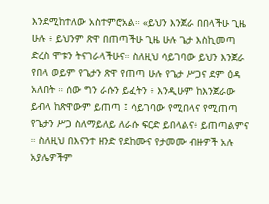እንደሚከተለው አስተምሮአል። «ይህን እንጀራ በበላችሁ ጊዜ ሁሉ ፥ ይህንም ጽዋ በጠጣችሁ ጊዜ ሁሉ ጌታ እስኪመጣ ድረስ ሞቱን ትናገራላችሁና። ስለዚህ ሳይገባው ይህን እንጀራ የበላ ወይም የጌታን ጽዋ የጠጣ ሁሉ የጌታ ሥጋና ደም ዕዳ አለበት ። ሰው ግን ራሱን ይፈትን ፥ እንዲሁም ከእንጀራው ይብላ ከጽዋውም ይጠጣ ፤ ሳይገባው የሚበላና የሚጠጣ የጌታን ሥጋ ስለማይለይ ለራሱ ፍርድ ይበላልና፥ ይጠጣልምና ። ስለዚህ በእናንተ ዘንድ የደከሙና የታመሙ ብዙዎች አሉ አያሌዎችም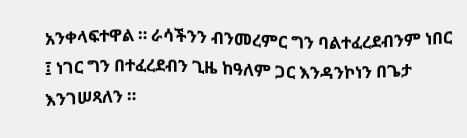አንቀላፍተዋል ። ራሳችንን ብንመረምር ግን ባልተፈረደብንም ነበር ፤ ነገር ግን በተፈረደብን ጊዜ ከዓለም ጋር እንዳንኮነን በጌታ እንገሠጻለን ።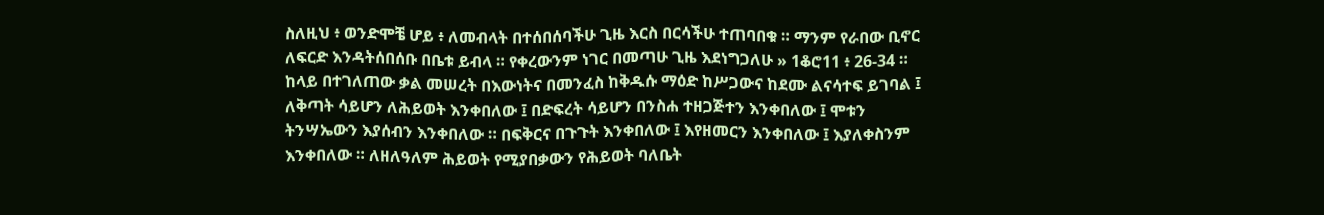ስለዚህ ፥ ወንድሞቼ ሆይ ፥ ለመብላት በተሰበሰባችሁ ጊዜ እርስ በርሳችሁ ተጠባበቁ ። ማንም የራበው ቢኖር ለፍርድ እንዳትሰበሰቡ በቤቱ ይብላ ። የቀረውንም ነገር በመጣሁ ጊዜ እደነግጋለሁ » 1ቆሮ11 ፥ 26-34 ።
ከላይ በተገለጠው ቃል መሠረት በእውነትና በመንፈስ ከቅዱሱ ማዕድ ከሥጋውና ከደሙ ልናሳተፍ ይገባል ፤ ለቅጣት ሳይሆን ለሕይወት እንቀበለው ፤ በድፍረት ሳይሆን በንስሐ ተዘጋጅተን እንቀበለው ፤ ሞቱን ትንሣኤውን እያሰብን እንቀበለው ። በፍቅርና በጉጉት እንቀበለው ፤ እየዘመርን እንቀበለው ፤ እያለቀስንም እንቀበለው ። ለዘለዓለም ሕይወት የሚያበቃውን የሕይወት ባለቤት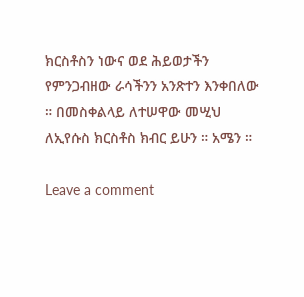ክርስቶስን ነውና ወደ ሕይወታችን የምንጋብዘው ራሳችንን አንጽተን እንቀበለው ። በመስቀልላይ ለተሠዋው መሢህ ለኢየሱስ ክርስቶስ ክብር ይሁን ። አሜን ።

Leave a comment